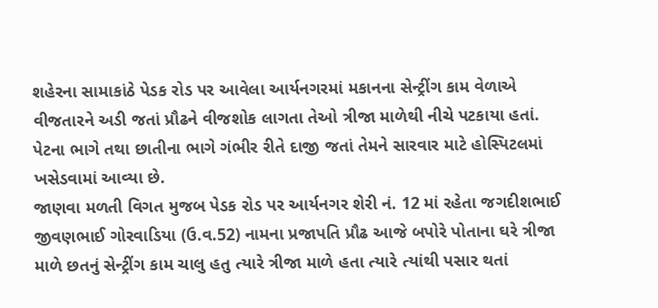શહેરના સામાકાંઠે પેડક રોડ પર આવેલા આર્યનગરમાં મકાનના સેન્ટ્રીંગ કામ વેળાએ વીજતારને અડી જતાં પ્રૌઢને વીજશોક લાગતા તેઓ ત્રીજા માળેથી નીચે પટકાયા હતાં. પેટના ભાગે તથા છાતીના ભાગે ગંભીર રીતે દાજી જતાં તેમને સારવાર માટે હોસ્પિટલમાં ખસેડવામાં આવ્યા છે.
જાણવા મળતી વિગત મુજબ પેડક રોડ પર આર્યનગર શેરી નં. 12 માં રહેતા જગદીશભાઈ જીવણભાઈ ગોરવાડિયા (ઉ.વ.52) નામના પ્રજાપતિ પ્રૌઢ આજે બપોરે પોતાના ઘરે ત્રીજા માળે છતનું સેન્ટ્રીંગ કામ ચાલુ હતુ ત્યારે ત્રીજા માળે હતા ત્યારે ત્યાંથી પસાર થતાં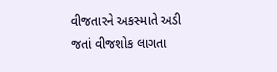વીજતારને અકસ્માતે અડી જતાં વીજશોક લાગતા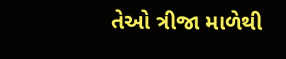તેઓ ત્રીજા માળેથી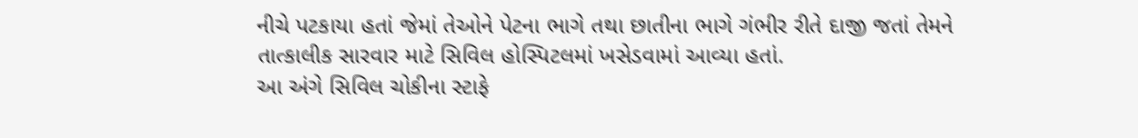નીચે પટકાયા હતાં જેમાં તેઓને પેટના ભાગે તથા છાતીના ભાગે ગંભીર રીતે દાજી જતાં તેમને તાત્કાલીક સારવાર માટે સિવિલ હોસ્પિટલમાં ખસેડવામાં આવ્યા હતાં.
આ અંગે સિવિલ ચોકીના સ્ટાફે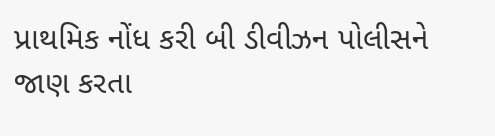પ્રાથમિક નોંધ કરી બી ડીવીઝન પોલીસને જાણ કરતા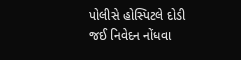પોલીસે હોસ્પિટલે દોડી જઈ નિવેદન નોંધવા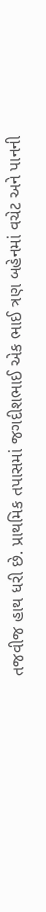તજવીજ હાથ ધરી છે. પ્રાથમિક તપાસમાં જગદીશભાઈ એક ભાઈ ત્રણ બહેનમાં વચેટ અને પાનની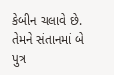કેબીન ચલાવે છે. તેમને સંતાનમાં બે પુત્ર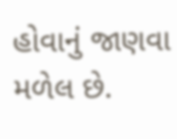હોવાનું જાણવા મળેલ છે.